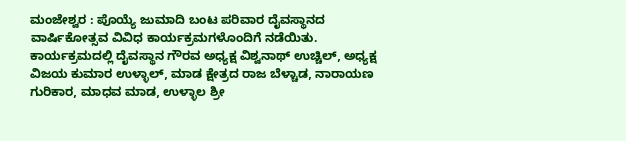ಮಂಜೇಶ್ವರ : ಪೊಯ್ಯೆ ಜುಮಾದಿ ಬಂಟ ಪರಿವಾರ ದೈವಸ್ಥಾನದ ವಾರ್ಷಿಕೋತ್ಸವ ವಿವಿಧ ಕಾರ್ಯಕ್ರಮಗಳೊಂದಿಗೆ ನಡೆಯಿತು. ಕಾರ್ಯಕ್ರಮದಲ್ಲಿ ದೈವಸ್ಥಾನ ಗೌರವ ಅಧ್ಯಕ್ಷ ವಿಶ್ವನಾಥ್ ಉಚ್ಚಿಲ್, ಅಧ್ಯಕ್ಷ ವಿಜಯ ಕುಮಾರ ಉಳ್ಳಾಲ್, ಮಾಡ ಕ್ಷೇತ್ರದ ರಾಜ ಬೆಳ್ಚಾಡ, ನಾರಾಯಣ ಗುರಿಕಾರ, ಮಾಧವ ಮಾಡ, ಉಳ್ಳಾಲ ಶ್ರೀ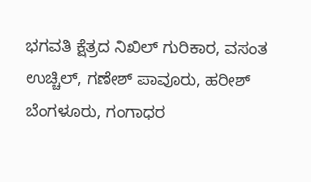ಭಗವತಿ ಕ್ಷೆತ್ರದ ನಿಖಿಲ್ ಗುರಿಕಾರ, ವಸಂತ ಉಚ್ಚಿಲ್, ಗಣೇಶ್ ಪಾವೂರು, ಹರೀಶ್ ಬೆಂಗಳೂರು, ಗಂಗಾಧರ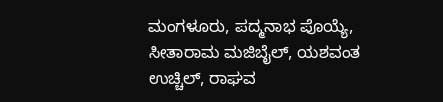ಮಂಗಳೂರು, ಪದ್ಮನಾಭ ಪೊಯ್ಯೆ, ಸೀತಾರಾಮ ಮಜಿಬೈಲ್, ಯಶವಂತ ಉಚ್ಚಿಲ್, ರಾಘವ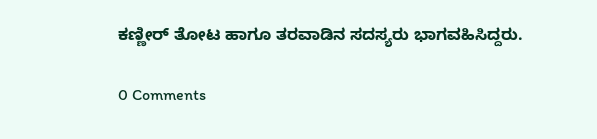ಕಣ್ಣೀರ್ ತೋಟ ಹಾಗೂ ತರವಾಡಿನ ಸದಸ್ಯರು ಭಾಗವಹಿಸಿದ್ದರು.

0 Comments